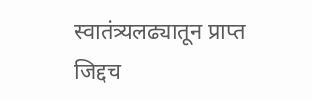स्वातंत्र्यलढ्यातून प्राप्त जिद्दच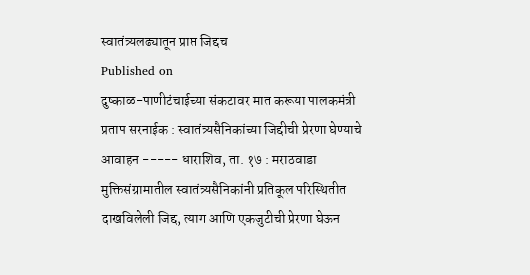स्वातंत्र्यलढ्यातून प्राप्त जिद्दच
Published on
दुष्काळ-पाणीटंचाईच्या संकटावर मात करूया पालकमंत्री प्रताप सरनाईक : स्वातंत्र्यसैनिकांच्या जिद्दीची प्रेरणा घेण्याचे आवाहन ----- धाराशिव, ता. १७ : मराठवाडा मुक्तिसंग्रामातील स्वातंत्र्यसैनिकांनी प्रतिकूल परिस्थितीत दाखविलेली जिद्द, त्याग आणि एकजुटीची प्रेरणा घेऊन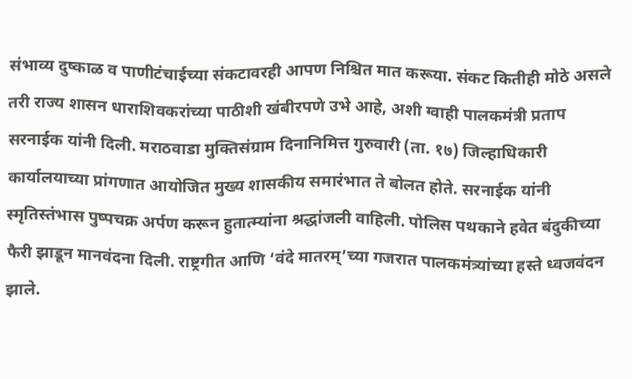संभाव्य दुष्काळ व पाणीटंचाईच्या संकटावरही आपण निश्चित मात करूया. संकट कितीही मोठे असले तरी राज्य शासन धाराशिवकरांच्या पाठीशी खंबीरपणे उभे आहे, अशी ग्वाही पालकमंत्री प्रताप सरनाईक यांनी दिली. मराठवाडा मुक्तिसंग्राम दिनानिमित्त गुरुवारी (ता. १७) जिल्हाधिकारी कार्यालयाच्या प्रांगणात आयोजित मुख्य शासकीय समारंभात ते बोलत होते. सरनाईक यांनी स्मृतिस्तंभास पुष्पचक्र अर्पण करून हुतात्म्यांना श्रद्धांजली वाहिली. पोलिस पथकाने हवेत बंदुकीच्या फैरी झाडून मानवंदना दिली. राष्ट्रगीत आणि ‘वंदे मातरम्’च्या गजरात पालकमंत्र्यांच्या हस्ते ध्वजवंदन झाले.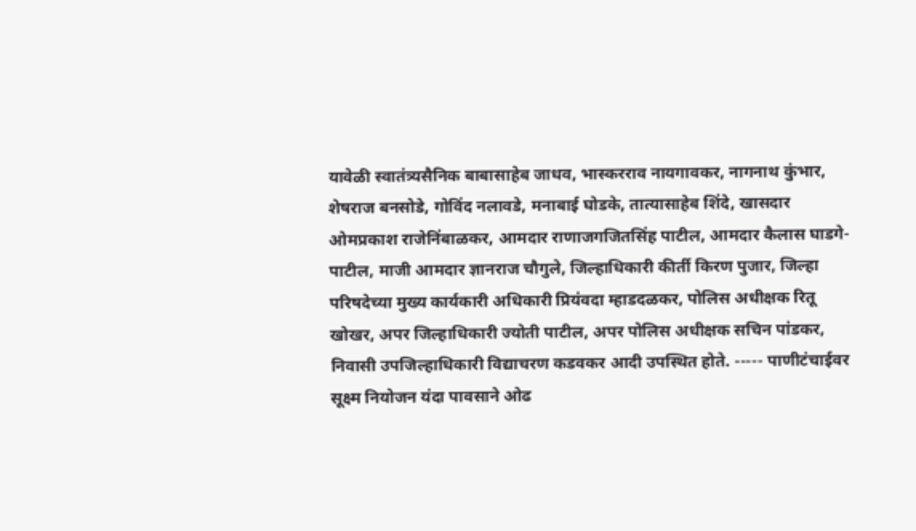यावेळी स्वातंत्र्यसैनिक बाबासाहेब जाधव, भास्करराव नायगावकर, नागनाथ कुंभार, शेषराज बनसोडे, गोविंद नलावडे, मनाबाई घोडके, तात्यासाहेब शिंदे, खासदार ओमप्रकाश राजेनिंबाळकर, आमदार राणाजगजितसिंह पाटील, आमदार कैलास घाडगे-पाटील, माजी आमदार ज्ञानराज चौगुले, जिल्हाधिकारी कीर्ती किरण पुजार, जिल्हा परिषदेच्या मुख्य कार्यकारी अधिकारी प्रियंवदा म्हाडदळकर, पोलिस अधीक्षक रितू खोखर, अपर जिल्हाधिकारी ज्योती पाटील, अपर पोलिस अधीक्षक सचिन पांडकर, निवासी उपजिल्हाधिकारी विद्याचरण कडवकर आदी उपस्थित होते. ----- पाणीटंचाईवर सूक्ष्म नियोजन यंदा पावसाने ओढ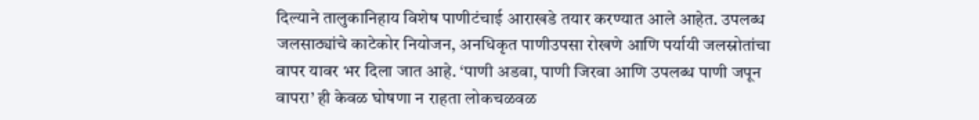दिल्याने तालुकानिहाय विशेष पाणीटंचाई आराखडे तयार करण्यात आले आहेत. उपलब्ध जलसाठ्यांचे काटेकोर नियोजन, अनधिकृत पाणीउपसा रोखणे आणि पर्यायी जलस्रोतांचा वापर यावर भर दिला जात आहे. ‘पाणी अडवा, पाणी जिरवा आणि उपलब्ध पाणी जपून वापरा’ ही केवळ घोषणा न राहता लोकचळवळ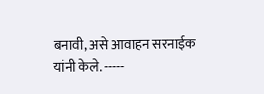बनावी, असे आवाहन सरनाईक यांनी केले. -----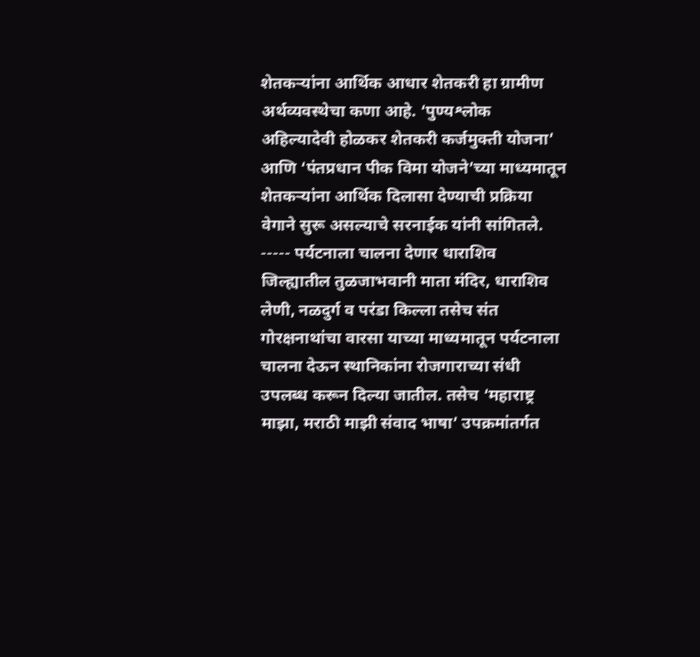शेतकऱ्यांना आर्थिक आधार शेतकरी हा ग्रामीण अर्थव्यवस्थेचा कणा आहे. ‘पुण्यश्लोक अहिल्यादेवी होळकर शेतकरी कर्जमुक्ती योजना’ आणि ‘पंतप्रधान पीक विमा योजने’च्या माध्यमातून शेतकऱ्यांना आर्थिक दिलासा देण्याची प्रक्रिया वेगाने सुरू असल्याचे सरनाईक यांनी सांगितले. ----- पर्यटनाला चालना देणार धाराशिव जिल्ह्यातील तुळजाभवानी माता मंदिर, धाराशिव लेणी, नळदुर्ग व परंडा किल्ला तसेच संत गोरक्षनाथांचा वारसा याच्या माध्यमातून पर्यटनाला चालना देऊन स्थानिकांना रोजगाराच्या संधी उपलब्ध करून दिल्या जातील. तसेच ‘महाराष्ट्र माझा, मराठी माझी संवाद भाषा’ उपक्रमांतर्गत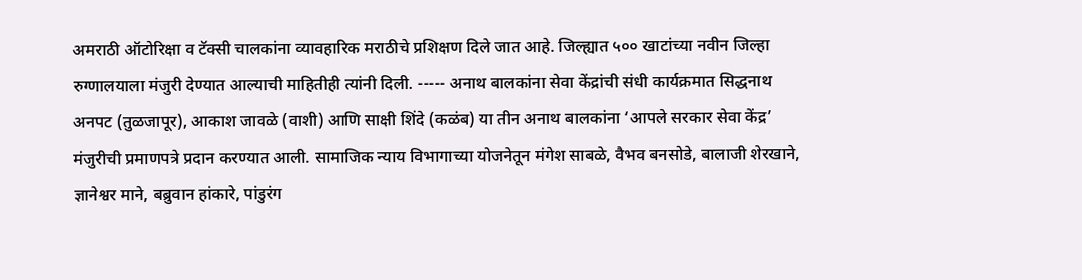अमराठी ऑटोरिक्षा व टॅक्सी चालकांना व्यावहारिक मराठीचे प्रशिक्षण दिले जात आहे. जिल्ह्यात ५०० खाटांच्या नवीन जिल्हा रुग्णालयाला मंजुरी देण्यात आल्याची माहितीही त्यांनी दिली. ----- अनाथ बालकांना सेवा केंद्रांची संधी कार्यक्रमात सिद्धनाथ अनपट (तुळजापूर), आकाश जावळे (वाशी) आणि साक्षी शिंदे (कळंब) या तीन अनाथ बालकांना ‘आपले सरकार सेवा केंद्र’ मंजुरीची प्रमाणपत्रे प्रदान करण्यात आली. सामाजिक न्याय विभागाच्या योजनेतून मंगेश साबळे, वैभव बनसोडे, बालाजी शेरखाने, ज्ञानेश्वर माने, बब्रुवान हांकारे, पांडुरंग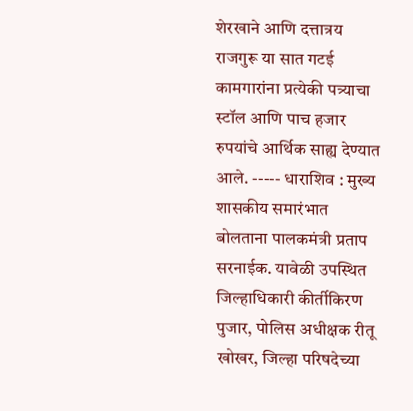शेरखाने आणि दत्तात्रय राजगुरू या सात गटई कामगारांना प्रत्येकी पत्र्याचा स्टॉल आणि पाच हजार रुपयांचे आर्थिक साह्य देण्यात आले. ----- धाराशिव : मुख्य शासकीय समारंभात बोलताना पालकमंत्री प्रताप सरनाईक. यावेळी उपस्थित जिल्हाधिकारी कीर्तीकिरण पुजार, पोलिस अधीक्षक रीतू खोखर, जिल्हा परिषदेच्या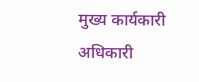मुख्य कार्यकारी अधिकारी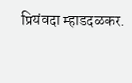प्रियंवदा म्हाडदळकर.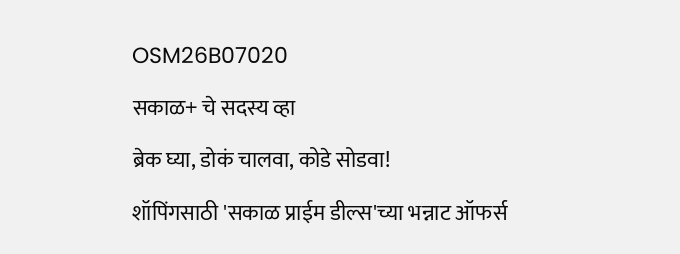OSM26B07020

सकाळ+ चे सदस्य व्हा

ब्रेक घ्या, डोकं चालवा, कोडे सोडवा!

शॉपिंगसाठी 'सकाळ प्राईम डील्स'च्या भन्नाट ऑफर्स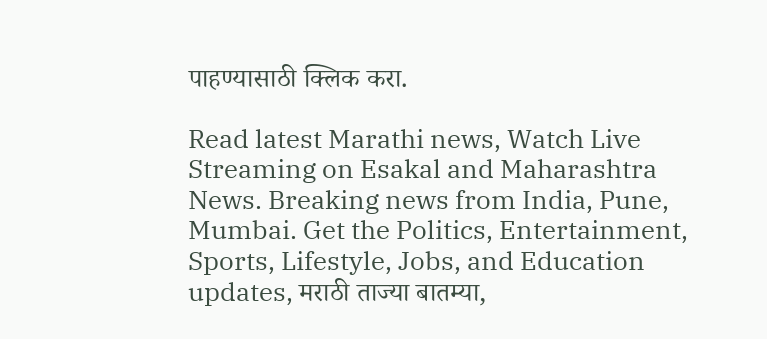पाहण्यासाठी क्लिक करा.

Read latest Marathi news, Watch Live Streaming on Esakal and Maharashtra News. Breaking news from India, Pune, Mumbai. Get the Politics, Entertainment, Sports, Lifestyle, Jobs, and Education updates, मराठी ताज्या बातम्या,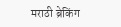मराठी ब्रेकिंग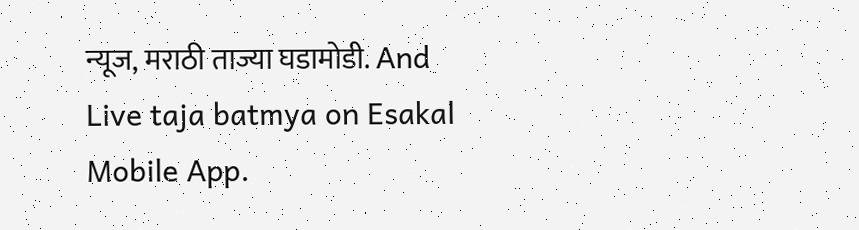न्यूज, मराठी ताज्या घडामोडी. And Live taja batmya on Esakal Mobile App.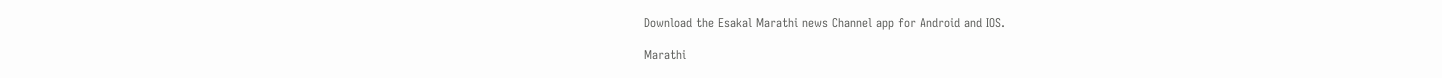Download the Esakal Marathi news Channel app for Android and IOS.

Marathi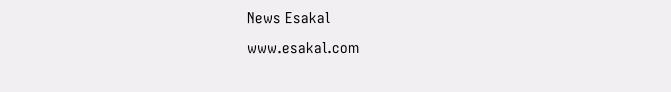News Esakal
www.esakal.com